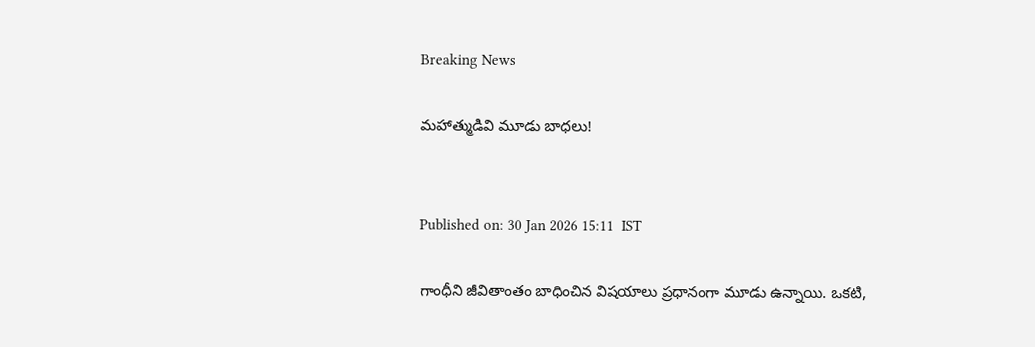Breaking News

మహాత్ముడివి మూడు బాధలు!


Published on: 30 Jan 2026 15:11  IST

గాంధీని జీవితాంతం బాధించిన విషయాలు ప్రధానంగా మూడు ఉన్నాయి. ఒకటి,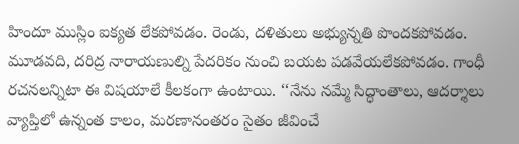హిందూ ముస్లిం ఐక్యత లేకపోవడం. రెండు, దళితులు అభ్యున్నతి పొందకపోవడం. మూడవది, దరిద్ర నారాయణుల్ని పేదరికం నుంచి బయట పడవేయలేకపోవడం. గాంధీ రచనలన్నిటా ఈ విషయాలే కీలకంగా ఉంటాయి. ‘‘నేను నమ్మే సిద్ధాంతాలు, ఆదర్శాలు వ్యాప్తిలో ఉన్నంత కాలం, మరణానంతరం సైతం జీవించే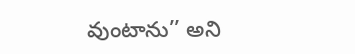వుంటాను’’ అని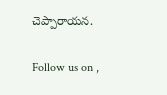చెప్పారాయన.

Follow us on ,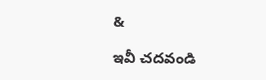&

ఇవీ చదవండి